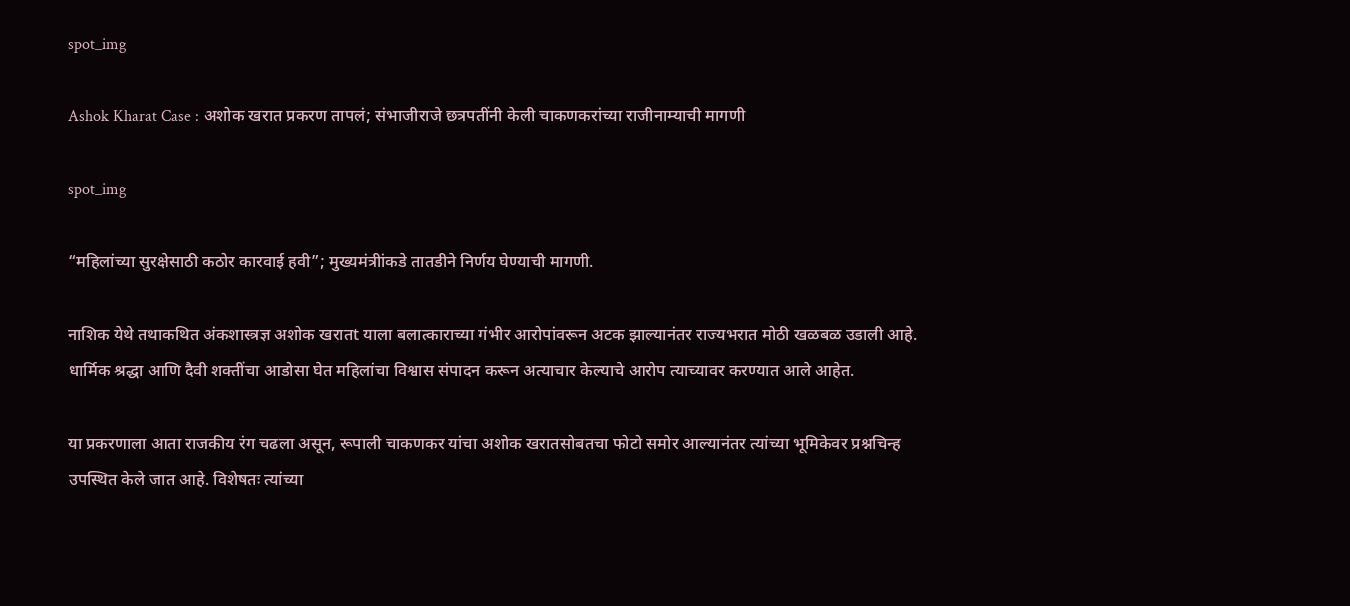spot_img

Ashok Kharat Case : अशोक खरात प्रकरण तापलं; संभाजीराजे छत्रपतींनी केली चाकणकरांच्या राजीनाम्याची मागणी

spot_img

“महिलांच्या सुरक्षेसाठी कठोर कारवाई हवी”; मुख्यमंत्रीांकडे तातडीने निर्णय घेण्याची मागणी.

नाशिक येथे तथाकथित अंकशास्त्रज्ञ अशोक खरातt याला बलात्काराच्या गंभीर आरोपांवरून अटक झाल्यानंतर राज्यभरात मोठी खळबळ उडाली आहे. धार्मिक श्रद्धा आणि दैवी शक्तींचा आडोसा घेत महिलांचा विश्वास संपादन करून अत्याचार केल्याचे आरोप त्याच्यावर करण्यात आले आहेत.

या प्रकरणाला आता राजकीय रंग चढला असून, रूपाली चाकणकर यांचा अशोक खरातसोबतचा फोटो समोर आल्यानंतर त्यांच्या भूमिकेवर प्रश्नचिन्ह उपस्थित केले जात आहे. विशेषतः त्यांच्या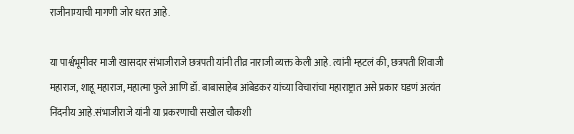राजीनाम्याची मागणी जोर धरत आहे.

या पार्श्वभूमीवर माजी खासदार संभाजीराजे छत्रपती यांनी तीव्र नाराजी व्यक्त केली आहे. त्यांनी म्हटलं की, छत्रपती शिवाजी महाराज, शाहू महाराज, महात्मा फुले आणि डॉ. बाबासाहेब आंबेडकर यांच्या विचारांचा महाराष्ट्रात असे प्रकार घडणं अत्यंत निंदनीय आहे.संभाजीराजे यांनी या प्रकरणाची सखोल चौकशी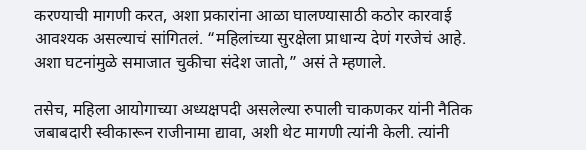करण्याची मागणी करत, अशा प्रकारांना आळा घालण्यासाठी कठोर कारवाई आवश्यक असल्याचं सांगितलं. “महिलांच्या सुरक्षेला प्राधान्य देणं गरजेचं आहे. अशा घटनांमुळे समाजात चुकीचा संदेश जातो,” असं ते म्हणाले.

तसेच, महिला आयोगाच्या अध्यक्षपदी असलेल्या रुपाली चाकणकर यांनी नैतिक जबाबदारी स्वीकारून राजीनामा द्यावा, अशी थेट मागणी त्यांनी केली. त्यांनी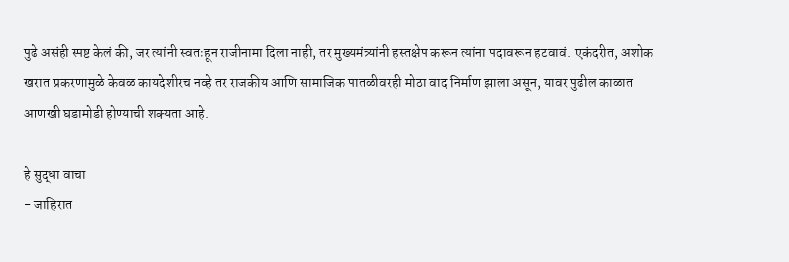पुढे असंही स्पष्ट केलं की, जर त्यांनी स्वतःहून राजीनामा दिला नाही, तर मुख्यमंत्र्यांनी हस्तक्षेप करून त्यांना पदावरून हटवावं. एकंदरीत, अशोक खरात प्रकरणामुळे केवळ कायदेशीरच नव्हे तर राजकीय आणि सामाजिक पातळीवरही मोठा वाद निर्माण झाला असून, यावर पुढील काळात आणखी घडामोडी होण्याची शक्यता आहे.

हे सुद्धा वाचा
- जाहिरात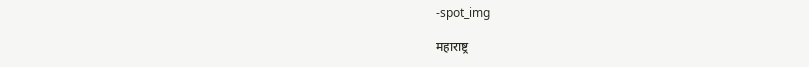-spot_img

महाराष्ट्र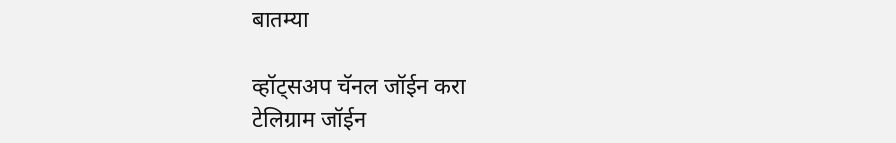बातम्या

व्हॉट्सअप चॅनल जॉईन करा
टेलिग्राम जॉईन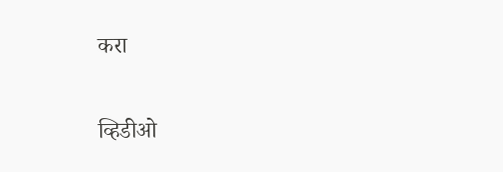करा

व्हिडीओ